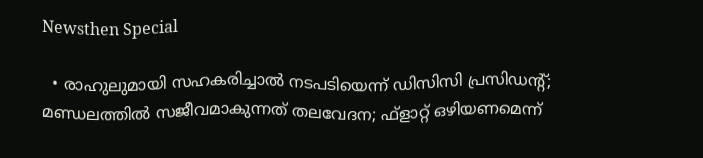Newsthen Special

  • രാഹുലുമായി സഹകരിച്ചാല്‍ നടപടിയെന്ന് ഡിസിസി പ്രസിഡന്റ്; മണ്ഡലത്തില്‍ സജീവമാകുന്നത് തലവേദന; ഫ്‌ളാറ്റ് ഒഴിയണമെന്ന്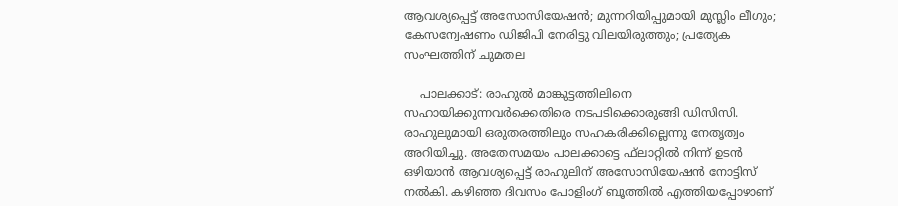ആവശ്യപ്പെട്ട് അസോസിയേഷന്‍; മുന്നറിയിപ്പുമായി മുസ്ലിം ലീഗും; കേസന്വേഷണം ഡിജിപി നേരിട്ടു വിലയിരുത്തും; പ്രത്യേക സംഘത്തിന് ചുമതല

    പാലക്കാട്: രാഹുല്‍ മാങ്കുട്ടത്തിലിനെ സഹായിക്കുന്നവര്‍ക്കെതിരെ നടപടിക്കൊരുങ്ങി ഡിസിസി. രാഹുലുമായി ഒരുതരത്തിലും സഹകരിക്കില്ലെന്നു നേതൃത്വം അറിയിച്ചു. അതേസമയം പാലക്കാട്ടെ ഫ്‌ലാറ്റില്‍ നിന്ന് ഉടന്‍ ഒഴിയാന്‍ ആവശ്യപ്പെട്ട് രാഹുലിന് അസോസിയേഷന്‍ നോട്ടിസ് നല്‍കി. കഴിഞ്ഞ ദിവസം പോളിംഗ് ബൂത്തില്‍ എത്തിയപ്പോഴാണ്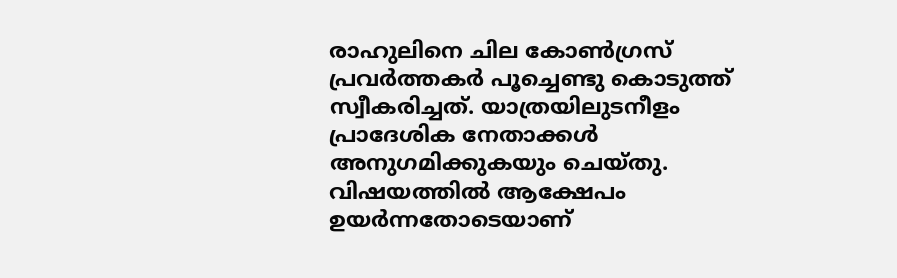രാഹുലിനെ ചില കോണ്‍ഗ്രസ് പ്രവര്‍ത്തകര്‍ പൂച്ചെണ്ടു കൊടുത്ത് സ്വീകരിച്ചത്. യാത്രയിലുടനീളം പ്രാദേശിക നേതാക്കള്‍ അനുഗമിക്കുകയും ചെയ്തു. വിഷയത്തില്‍ ആക്ഷേപം ഉയര്‍ന്നതോടെയാണ്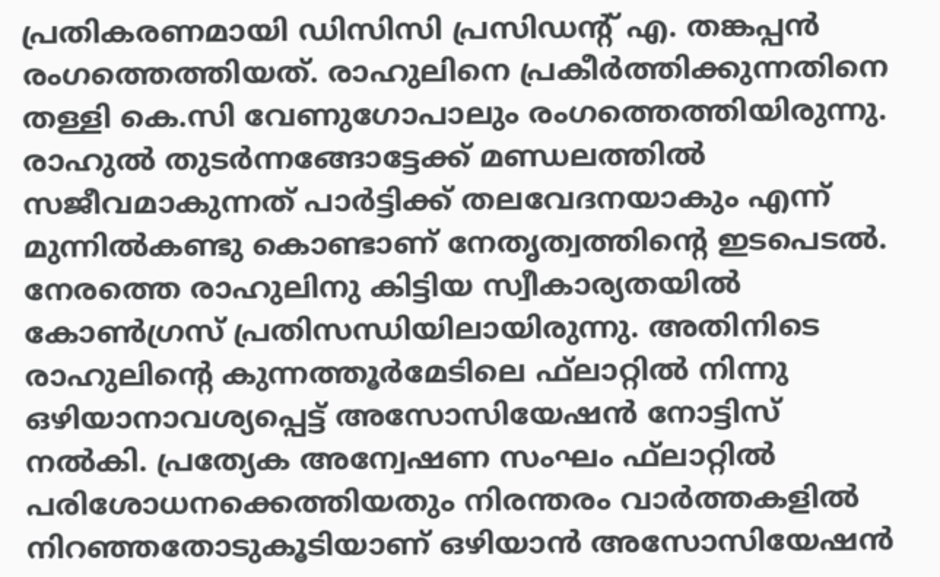പ്രതികരണമായി ഡിസിസി പ്രസിഡന്റ് എ. തങ്കപ്പന്‍ രംഗത്തെത്തിയത്. രാഹുലിനെ പ്രകീര്‍ത്തിക്കുന്നതിനെ തള്ളി കെ.സി വേണുഗോപാലും രംഗത്തെത്തിയിരുന്നു. രാഹുല്‍ തുടര്‍ന്നങ്ങോട്ടേക്ക് മണ്ഡലത്തില്‍ സജീവമാകുന്നത് പാര്‍ട്ടിക്ക് തലവേദനയാകും എന്ന് മുന്നില്‍കണ്ടു കൊണ്ടാണ് നേതൃത്വത്തിന്റെ ഇടപെടല്‍. നേരത്തെ രാഹുലിനു കിട്ടിയ സ്വീകാര്യതയില്‍ കോണ്‍ഗ്രസ് പ്രതിസന്ധിയിലായിരുന്നു. അതിനിടെ രാഹുലിന്റെ കുന്നത്തൂര്‍മേടിലെ ഫ്‌ലാറ്റില്‍ നിന്നു ഒഴിയാനാവശ്യപ്പെട്ട് അസോസിയേഷന്‍ നോട്ടിസ് നല്‍കി. പ്രത്യേക അന്വേഷണ സംഘം ഫ്‌ലാറ്റില്‍ പരിശോധനക്കെത്തിയതും നിരന്തരം വാര്‍ത്തകളില്‍ നിറഞ്ഞതോടുകൂടിയാണ് ഒഴിയാന്‍ അസോസിയേഷന്‍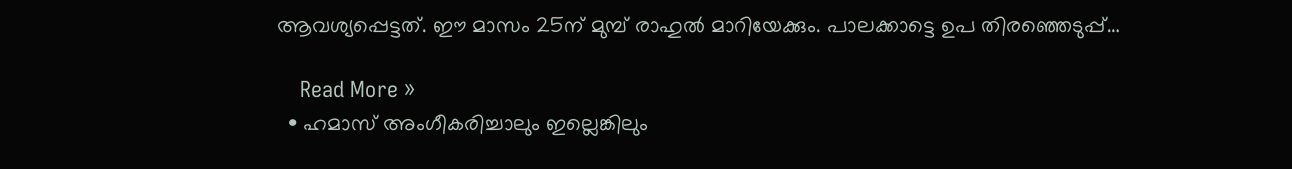ആവശ്യപ്പെട്ടത്. ഈ മാസം 25ന് മുമ്പ് രാഹുല്‍ മാറിയേക്കും. പാലക്കാട്ടെ ഉപ തിരഞ്ഞെടുപ്പ്…

    Read More »
  • ഹമാസ് അംഗീകരിച്ചാലും ഇല്ലെങ്കിലും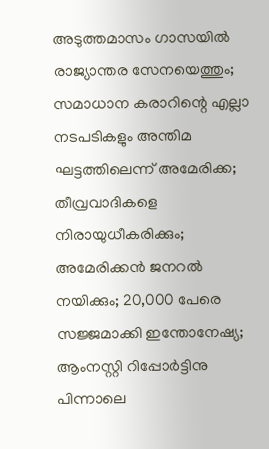അടുത്തമാസം ഗാസയില്‍ രാജ്യാന്തര സേനയെത്തും; സമാധാന കരാറിന്റെ എല്ലാ നടപടികളും അന്തിമ ഘട്ടത്തിലെന്ന് അമേരിക്ക; തീവ്രവാദികളെ നിരായുധീകരിക്കും; അമേരിക്കന്‍ ജനറല്‍ നയിക്കും; 20,000 പേരെ സജ്ജമാക്കി ഇന്തോനേഷ്യ; ആംനസ്റ്റി റിപ്പോര്‍ട്ടിനു പിന്നാലെ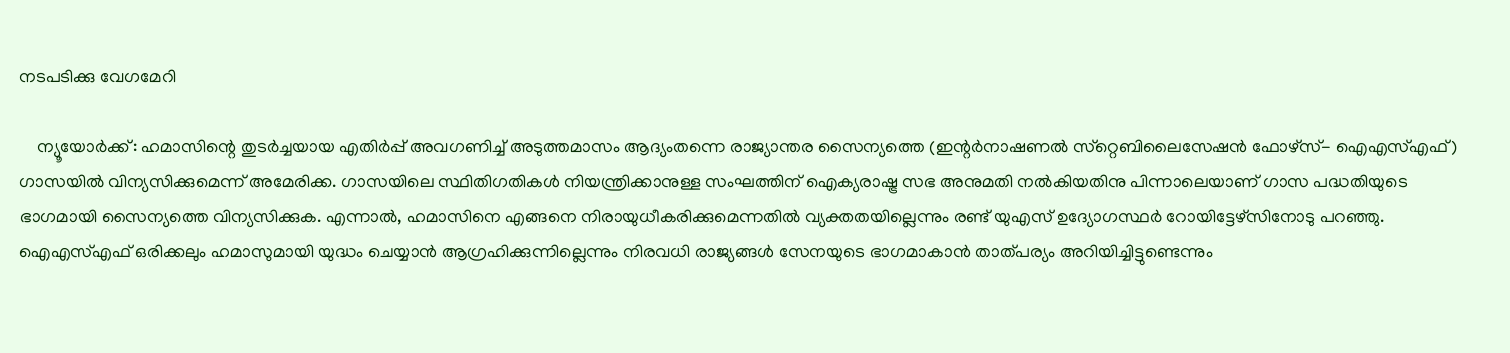നടപടിക്കു വേഗമേറി

    ന്യൂയോര്‍ക്ക്: ഹമാസിന്റെ തുടര്‍ച്ചയായ എതിര്‍പ്പ് അവഗണിച്ച് അടുത്തമാസം ആദ്യംതന്നെ രാജ്യാന്തര സൈന്യത്തെ (ഇന്റര്‍നാഷണല്‍ സ്‌റ്റെബിലൈസേഷന്‍ ഫോഴ്‌സ്- ഐഎസ്എഫ്) ഗാസയില്‍ വിന്യസിക്കുമെന്ന് അമേരിക്ക. ഗാസയിലെ സ്ഥിതിഗതികള്‍ നിയന്ത്രിക്കാനുള്ള സംഘത്തിന് ഐക്യരാഷ്ട്ര സഭ അനുമതി നല്‍കിയതിനു പിന്നാലെയാണ് ഗാസ പദ്ധതിയുടെ ഭാഗമായി സൈന്യത്തെ വിന്യസിക്കുക. എന്നാല്‍, ഹമാസിനെ എങ്ങനെ നിരായുധീകരിക്കുമെന്നതില്‍ വ്യക്തതയില്ലെന്നും രണ്ട് യുഎസ് ഉദ്യോഗസ്ഥര്‍ റോയിട്ടേഴ്‌സിനോടു പറഞ്ഞു.   ഐഎസ്എഫ് ഒരിക്കലും ഹമാസുമായി യുദ്ധം ചെയ്യാന്‍ ആഗ്രഹിക്കുന്നില്ലെന്നും നിരവധി രാജ്യങ്ങള്‍ സേനയുടെ ഭാഗമാകാന്‍ താത്പര്യം അറിയിച്ചിട്ടുണ്ടെന്നും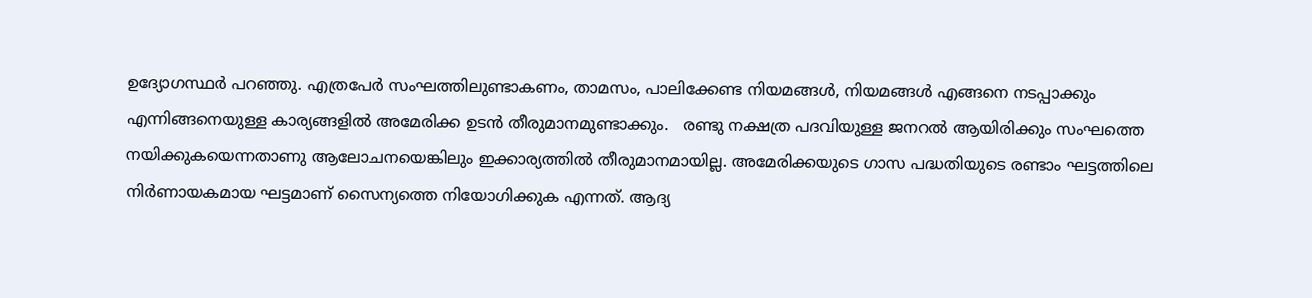ഉദ്യോഗസ്ഥര്‍ പറഞ്ഞു. എത്രപേര്‍ സംഘത്തിലുണ്ടാകണം, താമസം, പാലിക്കേണ്ട നിയമങ്ങള്‍, നിയമങ്ങള്‍ എങ്ങനെ നടപ്പാക്കും എന്നിങ്ങനെയുള്ള കാര്യങ്ങളില്‍ അമേരിക്ക ഉടന്‍ തീരുമാനമുണ്ടാക്കും.   രണ്ടു നക്ഷത്ര പദവിയുള്ള ജനറല്‍ ആയിരിക്കും സംഘത്തെ നയിക്കുകയെന്നതാണു ആലോചനയെങ്കിലും ഇക്കാര്യത്തില്‍ തീരുമാനമായില്ല. അമേരിക്കയുടെ ഗാസ പദ്ധതിയുടെ രണ്ടാം ഘട്ടത്തിലെ നിര്‍ണായകമായ ഘട്ടമാണ് സൈന്യത്തെ നിയോഗിക്കുക എന്നത്. ആദ്യ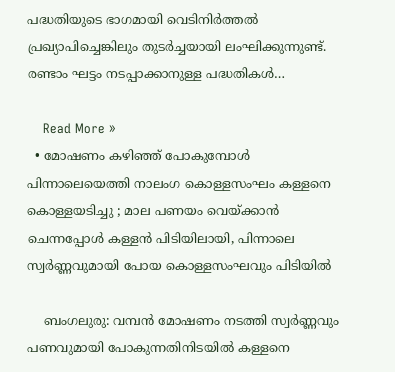പദ്ധതിയുടെ ഭാഗമായി വെടിനിര്‍ത്തല്‍ പ്രഖ്യാപിച്ചെങ്കിലും തുടര്‍ച്ചയായി ലംഘിക്കുന്നുണ്ട്. രണ്ടാം ഘട്ടം നടപ്പാക്കാനുള്ള പദ്ധതികള്‍…

    Read More »
  • മോഷണം കഴിഞ്ഞ് പോകുമ്പോള്‍ പിന്നാലെയെത്തി നാലംഗ കൊള്ളസംഘം കള്ളനെ കൊള്ളയടിച്ചു ; മാല പണയം വെയ്ക്കാന്‍ ചെന്നപ്പോള്‍ കള്ളന്‍ പിടിയിലായി, പിന്നാലെ സ്വര്‍ണ്ണവുമായി പോയ കൊള്ളസംഘവും പിടിയില്‍

    ബംഗലുരു: വമ്പന്‍ മോഷണം നടത്തി സ്വര്‍ണ്ണവും പണവുമായി പോകുന്നതിനിടയില്‍ കള്ളനെ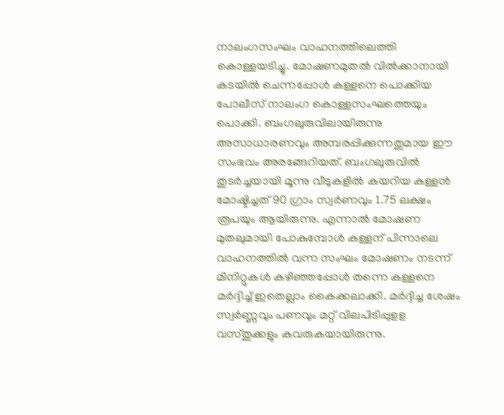നാലംഗസംഘം വാഹനത്തിലെത്തി കൊള്ളയടിച്ചു. മോഷണമുതല്‍ വില്‍ക്കാനായി കടയില്‍ ചെന്നപ്പോള്‍ കള്ളനെ പൊക്കിയ പോലീസ് നാലംഗ കൊള്ളസംഘത്തെയും പൊക്കി. ബംഗലുരുവിലായിരുന്നു അസാധാരണവും അമ്പരപ്പിക്കുന്നതുമായ ഈ സംഭവം അരങ്ങേറിയത്. ബംഗലുരുവില്‍ തുടര്‍ച്ചയായി മൂന്നു വീടുകളില്‍ കയറിയ കള്ളന്‍ മോഷ്ടിച്ചത് 90 ഗ്രാം സ്വര്‍ണവും 1.75 ലക്ഷം രൂപയും ആയിരുന്നു. എന്നാല്‍ മോഷണ മുതലുമായി പോകുമ്പോള്‍ കള്ളന് പിന്നാലെ വാഹനത്തില്‍ വന്ന സംഘം മോഷണം നടന്ന് മിനിറ്റുകള്‍ കഴിഞ്ഞപ്പോള്‍ തന്നെ കള്ളനെ മര്‍ദ്ദിച്ച് ഇതെല്ലാം കൈക്കലാക്കി. മര്‍ദ്ദിച്ച ശേഷം സ്വര്‍ണ്ണവും പണവും മറ്റ് വിലപിടിപ്പുളള വസ്തുക്കളും കവരുകയായിരുന്നു.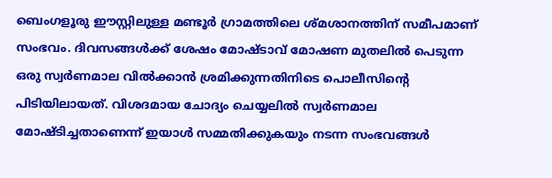ബെംഗളൂരു ഈസ്റ്റിലുള്ള മണ്ടൂര്‍ ഗ്രാമത്തിലെ ശ്മശാനത്തിന് സമീപമാണ് സംഭവം. ദിവസങ്ങള്‍ക്ക് ശേഷം മോഷ്ടാവ് മോഷണ മുതലില്‍ പെടുന്ന ഒരു സ്വര്‍ണമാല വില്‍ക്കാന്‍ ശ്രമിക്കുന്നതിനിടെ പൊലീസിന്റെ പിടിയിലായത്. വിശദമായ ചോദ്യം ചെയ്യലില്‍ സ്വര്‍ണമാല മോഷ്ടിച്ചതാണെന്ന് ഇയാള്‍ സമ്മതിക്കുകയും നടന്ന സംഭവങ്ങള്‍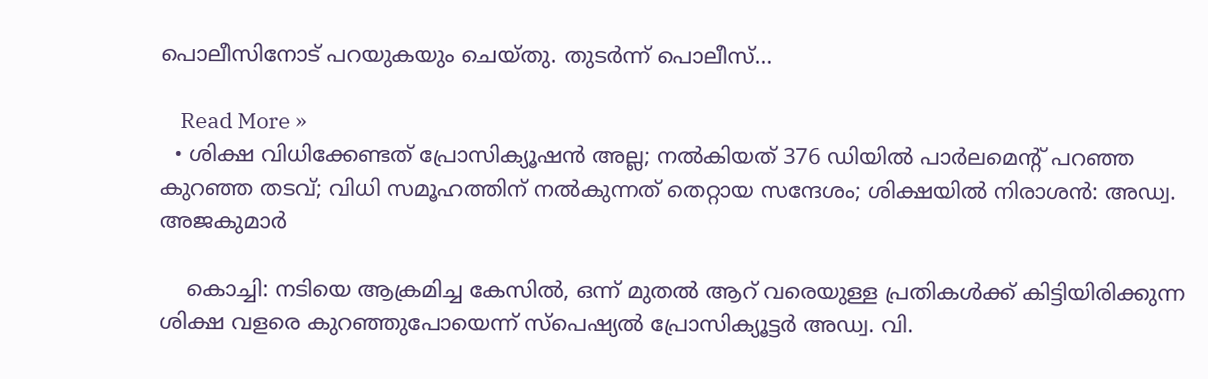പൊലീസിനോട് പറയുകയും ചെയ്തു. തുടര്‍ന്ന് പൊലീസ്…

    Read More »
  • ശിക്ഷ വിധിക്കേണ്ടത് പ്രോസിക്യൂഷന്‍ അല്ല; നല്‍കിയത് 376 ഡിയില്‍ പാര്‍ലമെന്റ് പറഞ്ഞ കുറഞ്ഞ തടവ്; വിധി സമൂഹത്തിന് നല്‍കുന്നത് തെറ്റായ സന്ദേശം; ശിക്ഷയില്‍ നിരാശന്‍: അഡ്വ. അജകുമാര്‍

    കൊച്ചി: നടിയെ ആക്രമിച്ച കേസില്‍, ഒന്ന് മുതല്‍ ആറ് വരെയുള്ള പ്രതികള്‍ക്ക് കിട്ടിയിരിക്കുന്ന ശിക്ഷ വളരെ കുറഞ്ഞുപോയെന്ന് സ്‌പെഷ്യല്‍ പ്രോസിക്യൂട്ടര്‍ അഡ്വ. വി.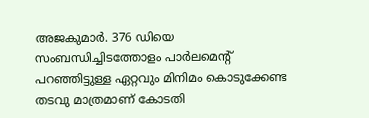അജകുമാര്‍. 376 ഡിയെ സംബന്ധിച്ചിടത്തോളം പാര്‍ലമെന്റ് പറഞ്ഞിട്ടുള്ള ഏറ്റവും മിനിമം കൊടുക്കേണ്ട തടവു മാത്രമാണ് കോടതി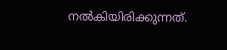നല്‍കിയിരിക്കുന്നത്.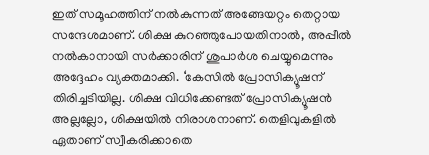ഇത് സമൂഹത്തിന് നല്‍കുന്നത് അങ്ങേയറ്റം തെറ്റായ സന്ദേശമാണ്. ശിക്ഷ കുറഞ്ഞുപോയതിനാല്‍, അപ്പീല്‍ നല്‍കാനായി സര്‍ക്കാരിന് ശുപാര്‍ശ ചെയ്യുമെന്നും അദ്ദേഹം വ്യക്തമാക്കി. ‘കേസില്‍ പ്രോസിക്യൂഷന് തിരിച്ചടിയില്ല. ശിക്ഷ വിധിക്കേണ്ടത് പ്രോസിക്യൂഷന്‍ അല്ലല്ലോ, ശിക്ഷയില്‍ നിരാശനാണ്. തെളിവുകളില്‍ ഏതാണ് സ്വീകരിക്കാതെ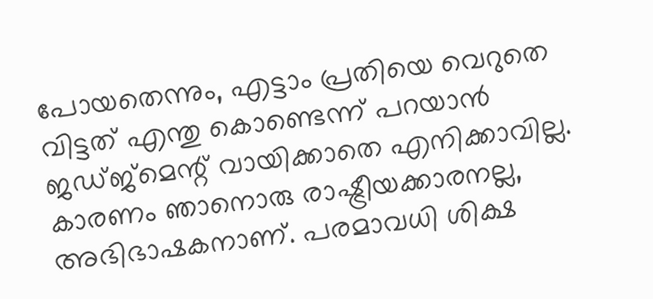പോയതെന്നും, എട്ടാം പ്രതിയെ വെറുതെ വിട്ടത് എന്തു കൊണ്ടെന്ന് പറയാന്‍ ജഡ്ജ്‌മെന്റ് വായിക്കാതെ എനിക്കാവില്ല. കാരണം ഞാനൊരു രാഷ്ട്രീയക്കാരനല്ല, അഭിഭാഷകനാണ്. പരമാവധി ശിക്ഷ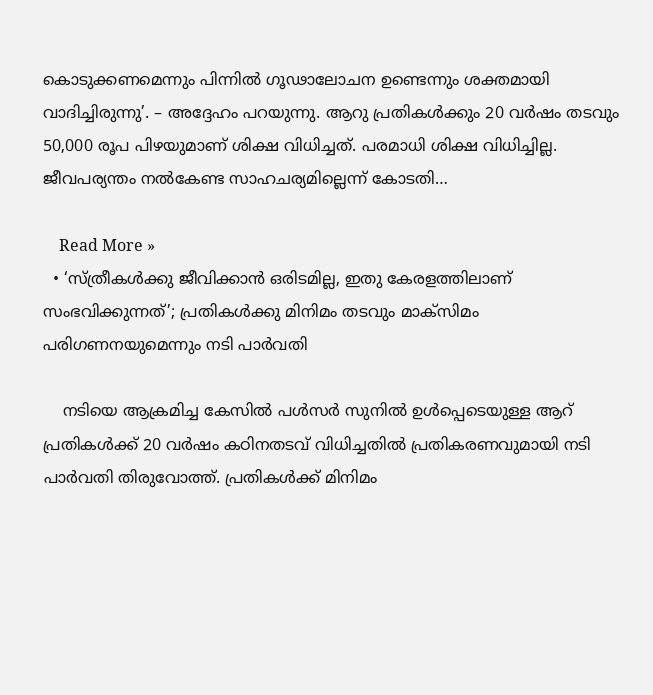കൊടുക്കണമെന്നും പിന്നില്‍ ഗൂഢാലോചന ഉണ്ടെന്നും ശക്തമായി വാദിച്ചിരുന്നു’. – അദ്ദേഹം പറയുന്നു. ആറു പ്രതികള്‍ക്കും 20 വര്‍ഷം തടവും 50,000 രൂപ പിഴയുമാണ് ശിക്ഷ വിധിച്ചത്. പരമാധി ശിക്ഷ വിധിച്ചില്ല. ജീവപര്യന്തം നല്‍കേണ്ട സാഹചര്യമില്ലെന്ന് കോടതി…

    Read More »
  • ‘സ്ത്രീകള്‍ക്കു ജീവിക്കാന്‍ ഒരിടമില്ല, ഇതു കേരളത്തിലാണ് സംഭവിക്കുന്നത്’; പ്രതികള്‍ക്കു മിനിമം തടവും മാക്‌സിമം പരിഗണനയുമെന്നും നടി പാര്‍വതി

    നടിയെ ആക്രമിച്ച കേസിൽ പൾസർ സുനിൽ ഉൾപ്പെടെയുള്ള ആറ് പ്രതികൾക്ക് 20 വർഷം കഠിനതടവ് വിധിച്ചതിൽ പ്രതികരണവുമായി നടി പാർവതി തിരുവോത്ത്. പ്രതികൾക്ക് മിനിമം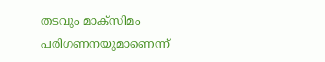തടവും മാക്‌സിമം പരിഗണനയുമാണെന്ന്‌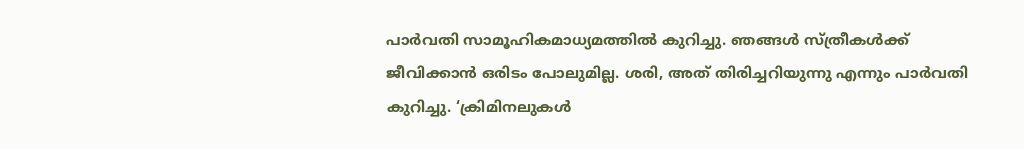പാർവതി സാമൂഹികമാധ്യമത്തിൽ കുറിച്ചു. ഞങ്ങൾ സ്ത്രീകൾക്ക് ജീവിക്കാൻ ഒരിടം പോലുമില്ല. ശരി, അത് തിരിച്ചറിയുന്നു എന്നും പാർവതി കുറിച്ചു. ‘ക്രിമിനലുകൾ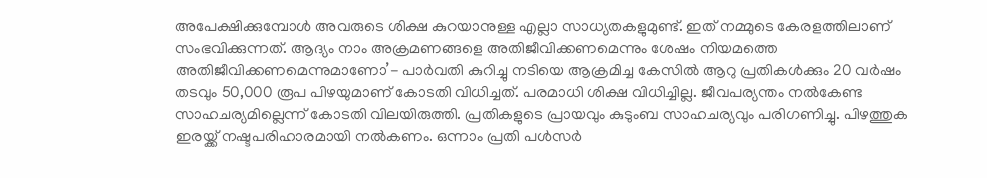അപേക്ഷിക്കുമ്പോൾ അവരുടെ ശിക്ഷ കുറയാനുള്ള എല്ലാ സാധ്യതകളുമുണ്ട്. ഇത് നമ്മുടെ കേരളത്തിലാണ് സംഭവിക്കുന്നത്. ആദ്യം നാം അക്രമണങ്ങളെ അതിജീവിക്കണമെന്നും ശേഷം നിയമത്തെ അതിജീവിക്കണമെന്നുമാണോ’- പാർവതി കുറിച്ചു നടിയെ ആക്രമിച്ച കേസില്‍ ആറു പ്രതികള്‍ക്കും 20 വര്‍ഷം തടവും 50,000 രൂപ പിഴയുമാണ് കോടതി വിധിച്ചത്. പരമാധി ശിക്ഷ വിധിച്ചില്ല. ജീവപര്യന്തം നല്‍കേണ്ട സാഹചര്യമില്ലെന്ന് കോടതി വിലയിരുത്തി. പ്രതികളുടെ പ്രായവും കുടുംബ സാഹചര്യവും പരിഗണിച്ചു. പിഴത്തുക ഇരയ്ക്ക് നഷ്ടപരിഹാരമായി നല്‍കണം. ഒന്നാം പ്രതി പള്‍സര്‍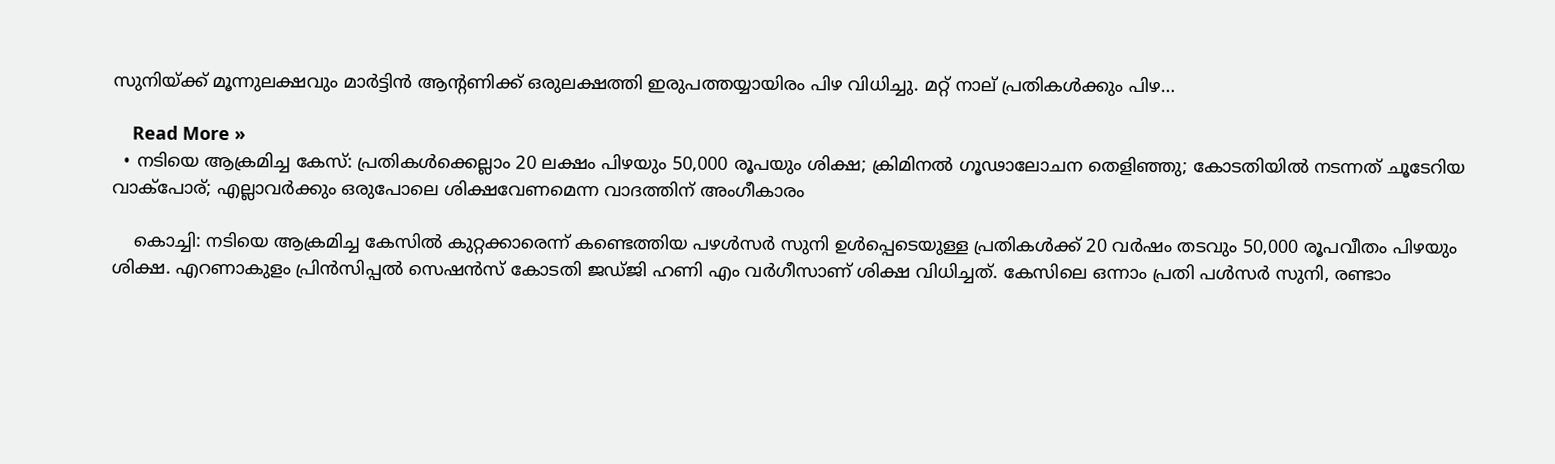സുനിയ്ക്ക് മൂന്നുലക്ഷവും മാര്‍ട്ടിന്‍ ആന്റണിക്ക് ഒരുലക്ഷത്തി ഇരുപത്തയ്യായിരം പിഴ വിധിച്ചു. മറ്റ് നാല് പ്രതികള്‍ക്കും പിഴ…

    Read More »
  • നടിയെ ആക്രമിച്ച കേസ്: പ്രതികള്‍ക്കെല്ലാം 20 ലക്ഷം പിഴയും 50,000 രൂപയും ശിക്ഷ; ക്രിമിനല്‍ ഗൂഢാലോചന തെളിഞ്ഞു; കോടതിയില്‍ നടന്നത് ചൂടേറിയ വാക്‌പോര്; എല്ലാവര്‍ക്കും ഒരുപോലെ ശിക്ഷവേണമെന്ന വാദത്തിന് അംഗീകാരം

    കൊച്ചി: നടിയെ ആക്രമിച്ച കേസില്‍ കുറ്റക്കാരെന്ന് കണ്ടെത്തിയ പഴള്‍സര്‍ സുനി ഉള്‍പ്പെടെയുള്ള പ്രതികള്‍ക്ക് 20 വര്‍ഷം തടവും 50,000 രൂപവീതം പിഴയും ശിക്ഷ. എറണാകുളം പ്രിന്‍സിപ്പല്‍ സെഷന്‍സ് കോടതി ജഡ്ജി ഹണി എം വര്‍ഗീസാണ് ശിക്ഷ വിധിച്ചത്. കേസിലെ ഒന്നാം പ്രതി പള്‍സര്‍ സുനി, രണ്ടാം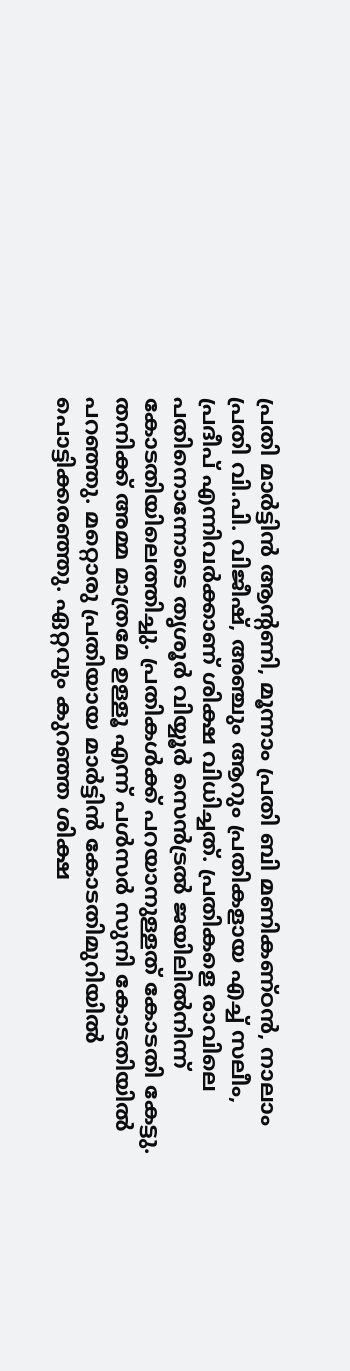പ്രതി മാര്‍ട്ടിന്‍ ആന്റണി, മൂന്നാം പ്രതി ബി മണികണ്ഠന്‍, നാലാം പ്രതി വി.പി. വിജീഷ്, അഞ്ചും ആറും പ്രതികളായ എച്ച് സലീം, പ്രദീപ് എന്നിവര്‍ക്കാണ് ശിക്ഷ വിധിച്ചത്. പ്രതികളെ രാവിലെ പതിനൊന്നോടെ തൃശൂര്‍ വിയ്യൂര്‍ സെന്‍ട്രല്‍ ജയിലില്‍നിന്ന് കോടതിയിലെത്തിച്ചു. പ്രതികള്‍ക്ക് പറയാനുള്ളത് കോടതി കേട്ടു. തനിക്ക് അമ്മ മാത്രമേ ഉള്ളൂ എന്ന് പള്‍സര്‍ സുനി കോടതിയില്‍ പറഞ്ഞു. മറ്റൊരു പ്രതിയായ മാര്‍ട്ടിന്‍ കോടതിമുറിയില്‍ പൊട്ടിക്കരഞ്ഞു. ഏറ്റവും കുറഞ്ഞ ശിക്ഷ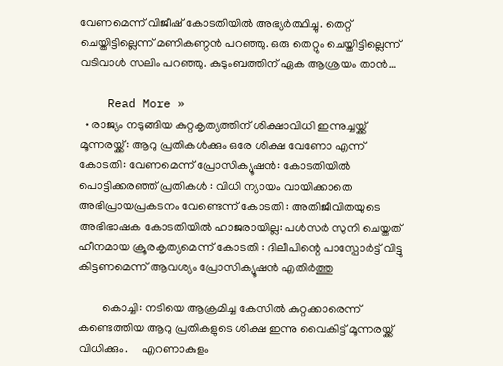വേണമെന്ന് വിജീഷ് കോടതിയില്‍ അഭ്യര്‍ത്ഥിച്ചു. തെറ്റ് ചെയ്തിട്ടില്ലെന്ന് മണികണ്ഠന്‍ പറഞ്ഞു. ഒരു തെറ്റും ചെയ്തിട്ടില്ലെന്ന് വടിവാള്‍ സലിം പറഞ്ഞു. കുടുംബത്തിന് ഏക ആശ്രയം താന്‍…

    Read More »
  • രാജ്യം നടുങ്ങിയ കുറ്റകൃത്യത്തിന് ശിക്ഷാവിധി ഇന്നുച്ചയ്ക്ക് മൂന്നരയ്ക്ക്: ആറു പ്രതികൾക്കും ഒരേ ശിക്ഷ വേണോ എന്ന് കോടതി: വേണമെന്ന് പ്രോസിക്യൂഷൻ: കോടതിയിൽ പൊട്ടിക്കരഞ്ഞ് പ്രതികൾ : വിധി ന്യായം വായിക്കാതെ അഭിപ്രായപ്രകടനം വേണ്ടെന്ന് കോടതി : അതിജീവിതയുടെ അഭിഭാഷക കോടതിയിൽ ഹാജരായില്ല: പൾസർ സുനി ചെയ്തത് ഹീനമായ ക്രൂരകൃത്യമെന്ന് കോടതി : ദിലീപിന്റെ പാസ്പോർട്ട് വിട്ടു കിട്ടണമെന്ന് ആവശ്യം പ്രോസിക്യൂഷൻ എതിർത്തു

        കൊച്ചി: നടിയെ ആക്രമിച്ച കേസില്‍ കുറ്റക്കാരെന്ന് കണ്ടെത്തിയ ആറു പ്രതികളുടെ ശിക്ഷ ഇന്നു വൈകിട്ട് മൂന്നരയ്ക്ക് വിധിക്കും.     എറണാകുളം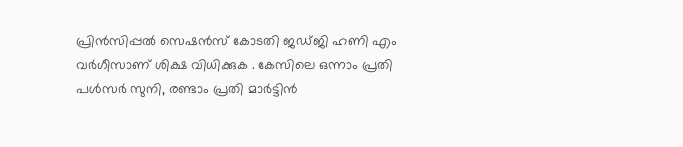പ്രിന്‍സിപ്പല്‍ സെഷന്‍സ് കോടതി ജഡ്ജി ഹണി എം വര്‍ഗീസാണ് ശിക്ഷ വിധിക്കുക . കേസിലെ ഒന്നാം പ്രതി പള്‍സര്‍ സുനി, രണ്ടാം പ്രതി മാര്‍ട്ടിന്‍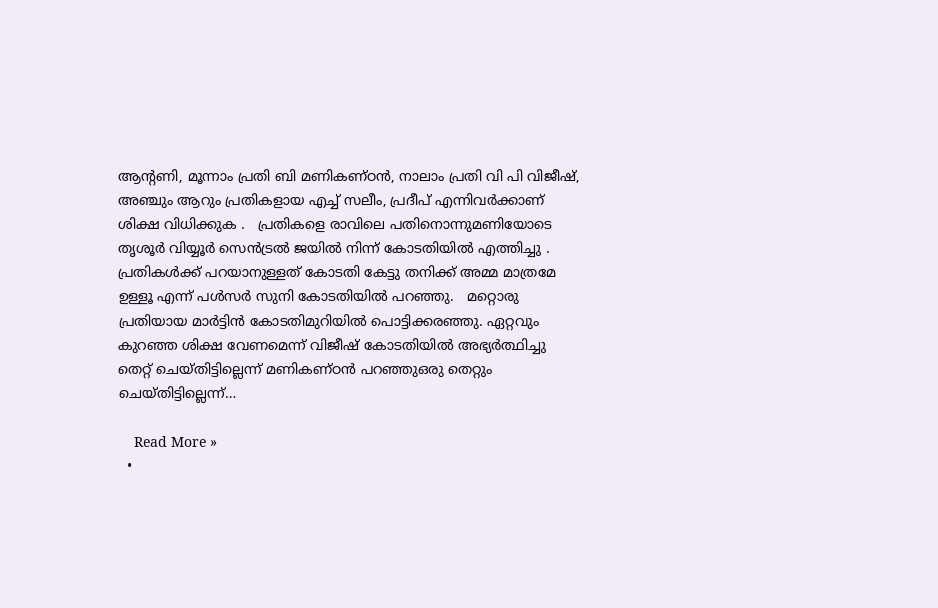ആന്റണി, മൂന്നാം പ്രതി ബി മണികണ്ഠന്‍, നാലാം പ്രതി വി പി വിജീഷ്, അഞ്ചും ആറും പ്രതികളായ എച്ച് സലീം, പ്രദീപ് എന്നിവര്‍ക്കാണ് ശിക്ഷ വിധിക്കുക .   പ്രതികളെ രാവിലെ പതിനൊന്നുമണിയോടെ തൃശൂർ വിയ്യൂർ സെൻട്രൽ ജയിൽ നിന്ന് കോടതിയില്‍ എത്തിച്ചു . പ്രതികള്‍ക്ക് പറയാനുള്ളത് കോടതി കേട്ടു തനിക്ക് അമ്മ മാത്രമേ ഉള്ളൂ എന്ന് പൾസർ സുനി കോടതിയിൽ പറഞ്ഞു.   മറ്റൊരു പ്രതിയായ മാർട്ടിൻ കോടതിമുറിയിൽ പൊട്ടിക്കരഞ്ഞു. ഏറ്റവും കുറഞ്ഞ ശിക്ഷ വേണമെന്ന് വിജീഷ് കോടതിയിൽ അഭ്യർത്ഥിച്ചു തെറ്റ് ചെയ്തിട്ടില്ലെന്ന് മണികണ്ഠൻ പറഞ്ഞുഒരു തെറ്റും ചെയ്തിട്ടില്ലെന്ന്…

    Read More »
  •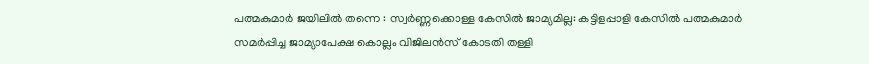പത്മകുമാർ ജയിലിൽ തന്നെ : സ്വർണ്ണക്കൊള്ള കേസിൽ ജാമ്യമില്ല: കട്ടിളപ്പാളി കേസിൽ പത്മകുമാർ സമർപ്പിച്ച ജാമ്യാപേക്ഷ കൊല്ലം വിജിലൻസ് കോടതി തള്ളി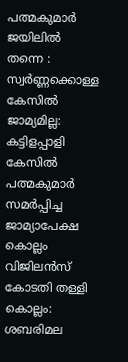പത്മകുമാർ ജയിലിൽ തന്നെ : സ്വർണ്ണക്കൊള്ള കേസിൽ ജാമ്യമില്ല: കട്ടിളപ്പാളി കേസിൽ പത്മകുമാർ സമർപ്പിച്ച ജാമ്യാപേക്ഷ കൊല്ലം വിജിലൻസ് കോടതി തള്ളി കൊല്ലം: ശബരിമല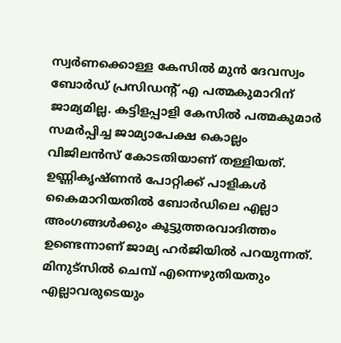സ്വർണക്കൊള്ള കേസിൽ മുൻ ദേവസ്വം ബോർഡ് പ്രസിഡന്റ് എ പത്മകുമാറിന് ജാമ്യമില്ല. കട്ടിളപ്പാളി കേസിൽ പത്മകുമാർ സമർപ്പിച്ച ജാമ്യാപേക്ഷ കൊല്ലം വിജിലൻസ് കോടതിയാണ് തള്ളിയത്. ഉണ്ണികൃഷ്ണൻ പോറ്റിക്ക് പാളികൾ കൈമാറിയതിൽ ബോർഡിലെ എല്ലാ അംഗങ്ങൾക്കും കൂട്ടുത്തരവാദിത്തം ഉണ്ടെന്നാണ് ജാമ്യ ഹർജിയിൽ പറയുന്നത്. മിനുട്സിൽ ചെമ്പ് എന്നെഴുതിയതും എല്ലാവരുടെയും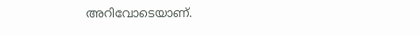അറിവോടെയാണ്.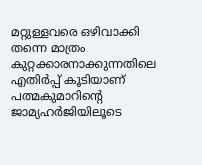മറ്റുള്ളവരെ ഒഴിവാക്കി തന്നെ മാത്രം കുറ്റക്കാരനാക്കുന്നതിലെ എതിർപ്പ് കൂടിയാണ് പത്മകുമാറിൻ്റെ ജാമ്യഹർജിയിലൂടെ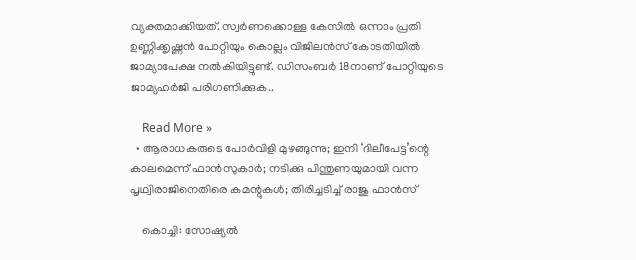വ്യക്തമാക്കിയത്. സ്വർണക്കൊള്ള കേസിൽ ഒന്നാം പ്രതി ഉണ്ണിക്കൃഷ്ണൻ പോറ്റിയും കൊല്ലം വിജിലൻസ് കോടതിയിൽ ജാമ്യാപേക്ഷ നൽകിയിട്ടുണ്ട്. ഡിസംബർ 18നാണ് പോറ്റിയുടെ ജാമ്യഹർജി പരിഗണിക്കുക..

    Read More »
  • ആരാധകരുടെ പോര്‍വിളി മുഴങ്ങുന്നു; ഇനി ‘ദിലീപേട്ട’ന്റെ കാലമെന്ന് ഫാന്‍സുകാര്‍; നടിക്കു പിന്തുണയുമായി വന്ന പൃഥ്വിരാജിനെതിരെ കമന്റുകള്‍; തിരിച്ചടിച്ച് രാജു ഫാന്‍സ്

    കൊച്ചി: സോഷ്യല്‍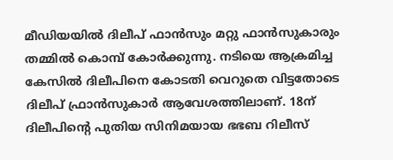മീഡിയയില്‍ ദിലീപ് ഫാന്‍സും മറ്റു ഫാന്‍സുകാരും തമ്മില്‍ കൊമ്പ് കോര്‍ക്കുന്നു. നടിയെ ആക്രമിച്ച കേസില്‍ ദിലീപിനെ കോടതി വെറുതെ വിട്ടതോടെ ദിലീപ് ഫ്രാന്‍സുകാര്‍ ആവേശത്തിലാണ്. 18ന് ദിലീപിന്റെ പുതിയ സിനിമയായ ഭഭബ റിലീസ്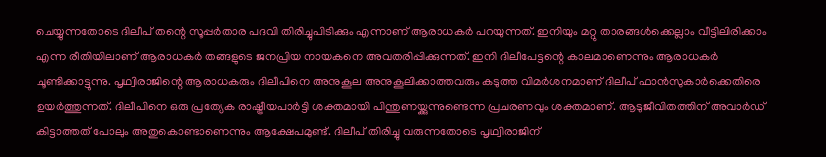ചെയ്യുന്നതോടെ ദിലീപ് തന്റെ സൂപ്പര്‍താര പദവി തിരിച്ചുപിടിക്കും എന്നാണ് ആരാധകര്‍ പറയുന്നത്. ഇനിയും മറ്റു താരങ്ങള്‍ക്കെല്ലാം വീട്ടിലിരിക്കാം എന്ന രീതിയിലാണ് ആരാധകര്‍ തങ്ങളുടെ ജനപ്രിയ നായകനെ അവതരിപ്പിക്കുന്നത്. ഇനി ദിലീപേട്ടന്റെ കാലമാണെന്നും ആരാധകര്‍ ചൂണ്ടിക്കാട്ടുന്നു. പൃഥ്വിരാജിന്റെ ആരാധകരും ദിലീപിനെ അനുകൂല അനുകൂലിക്കാത്തവരും കടുത്ത വിമര്‍ശനമാണ് ദിലീപ് ഫാന്‍സുകാര്‍ക്കെതിരെ ഉയര്‍ത്തുന്നത്. ദിലീപിനെ ഒരു പ്രത്യേക രാഷ്ട്രീയപാര്‍ട്ടി ശക്തമായി പിന്തുണയ്ക്കുന്നുണ്ടെന്ന പ്രചരണവും ശക്തമാണ്. ആടുജീവിതത്തിന് അവാര്‍ഡ് കിട്ടാത്തത് പോലും അതുകൊണ്ടാണെന്നും ആക്ഷേപമുണ്ട്. ദിലീപ് തിരിച്ചു വരുന്നതോടെ പൃഥ്വിരാജിന്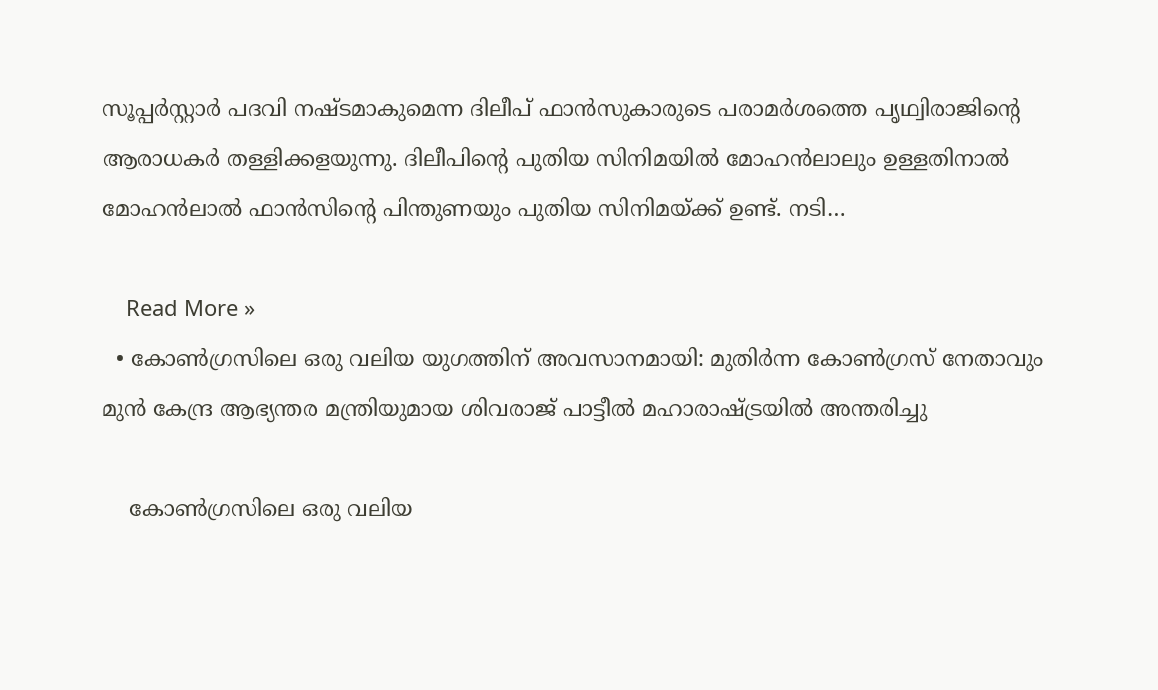സൂപ്പര്‍സ്റ്റാര്‍ പദവി നഷ്ടമാകുമെന്ന ദിലീപ് ഫാന്‍സുകാരുടെ പരാമര്‍ശത്തെ പൃഥ്വിരാജിന്റെ ആരാധകര്‍ തള്ളിക്കളയുന്നു. ദിലീപിന്റെ പുതിയ സിനിമയില്‍ മോഹന്‍ലാലും ഉള്ളതിനാല്‍ മോഹന്‍ലാല്‍ ഫാന്‍സിന്റെ പിന്തുണയും പുതിയ സിനിമയ്ക്ക് ഉണ്ട്. നടി…

    Read More »
  • കോൺഗ്രസിലെ ഒരു വലിയ യുഗത്തിന് അവസാനമായി: മുതിർന്ന കോൺഗ്രസ് നേതാവും മുൻ കേന്ദ്ര ആഭ്യന്തര മന്ത്രിയുമായ ശിവരാജ് പാട്ടീൽ മഹാരാഷ്ട്രയില്‍ അന്തരിച്ചു

    കോൺഗ്രസിലെ ഒരു വലിയ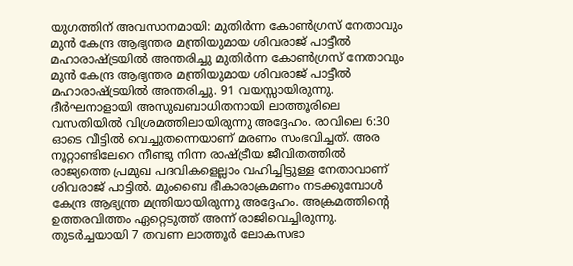യുഗത്തിന് അവസാനമായി: മുതിർന്ന കോൺഗ്രസ് നേതാവും മുൻ കേന്ദ്ര ആഭ്യന്തര മന്ത്രിയുമായ ശിവരാജ് പാട്ടീൽ മഹാരാഷ്ട്രയില്‍ അന്തരിച്ചു മുതിർന്ന കോൺഗ്രസ് നേതാവും മുൻ കേന്ദ്ര ആഭ്യന്തര മന്ത്രിയുമായ ശിവരാജ് പാട്ടീൽ മഹാരാഷ്ട്രയില്‍ അന്തരിച്ചു. 91 വയസ്സായിരുന്നു. ദീർഘനാളായി അസുഖബാധിതനായി ലാത്തൂരിലെ വസതിയില്‍ വിശ്രമത്തിലായിരുന്നു അദ്ദേഹം. രാവിലെ 6:30 ഓടെ വീട്ടില്‍ വെച്ചുതന്നെയാണ് മരണം സംഭവിച്ചത്. അര നൂറ്റാണ്ടിലേറെ നീണ്ടു നിന്ന രാഷ്ട്രീയ ജീവിതത്തില്‍ രാജ്യത്തെ പ്രമുഖ പദവികളെല്ലാം വഹിച്ചിട്ടുള്ള നേതാവാണ് ശിവരാജ് പാട്ടില്‍. മുംബൈ ഭീകാരാക്രമണം നടക്കുമ്പോള്‍ കേന്ദ്ര ആഭ്യന്ത്ര മന്ത്രിയായിരുന്നു അദ്ദേഹം. അക്രമത്തിന്‍റെ ഉത്തരവിത്തം ഏറ്റെടുത്ത് അന്ന് രാജിവെച്ചിരുന്നു. തുടര്‍ച്ചയായി 7 തവണ ലാത്തൂര്‍ ലോകസഭാ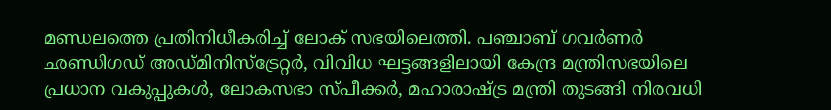മണ്ഡലത്തെ പ്രതിനിധീകരിച്ച് ലോക് സഭയിലെത്തി. പഞ്ചാബ് ഗവര്‍ണര്‍ ഛണ്ഡിഗഡ് അഡ്മിനിസ്ട്രേറ്റർ, വിവിധ ഘട്ടങ്ങളിലായി കേന്ദ്ര മന്ത്രിസഭയിലെ പ്രധാന വകുപ്പുകൾ, ലോകസഭാ സ്പീക്കര്‍, മഹാരാഷ്ട്ര മന്ത്രി തുടങ്ങി നിരവധി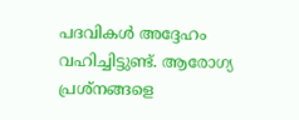പദവികള്‍ അദ്ദേഹം വഹിച്ചിട്ടുണ്ട്. ആരോഗ്യ പ്രശ്നങ്ങളെ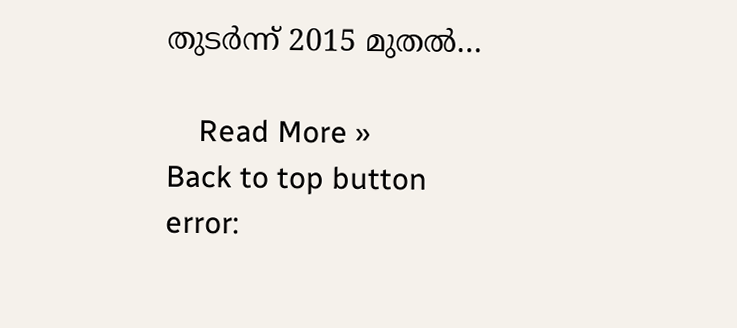തുടര്‍ന്ന് 2015 മുതല്‍…

    Read More »
Back to top button
error: